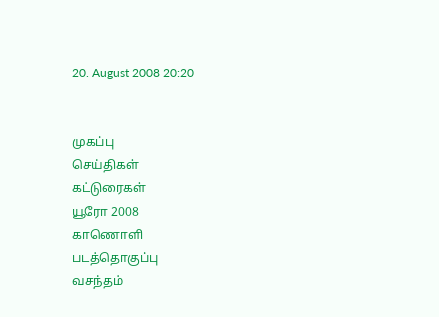20. August 2008 20:20


முகப்பு
செய்திகள்
கட்டுரைகள்
யூரோ 2008
காணொளி
படத்தொகுப்பு
வசந்தம்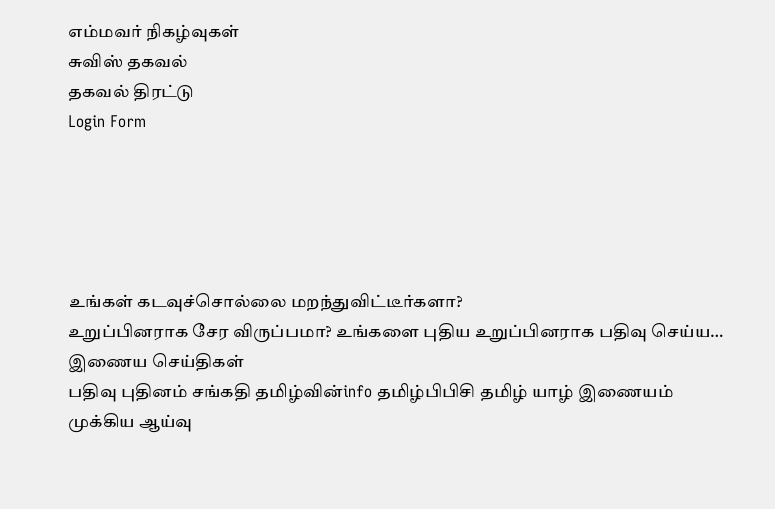எம்மவர் நிகழ்வுகள்
சுவிஸ் தகவல்
தகவல் திரட்டு
Login Form





உங்கள் கடவுச்சொல்லை மறந்துவிட்டீர்களா?
உறுப்பினராக சேர விருப்பமா? உங்களை புதிய உறுப்பினராக பதிவு செய்ய…
இணைய செய்திகள்
பதிவு புதினம் சங்கதி தமிழ்வின்info தமிழ்பிபிசி தமிழ் யாழ் இணையம்
முக்கிய ஆய்வு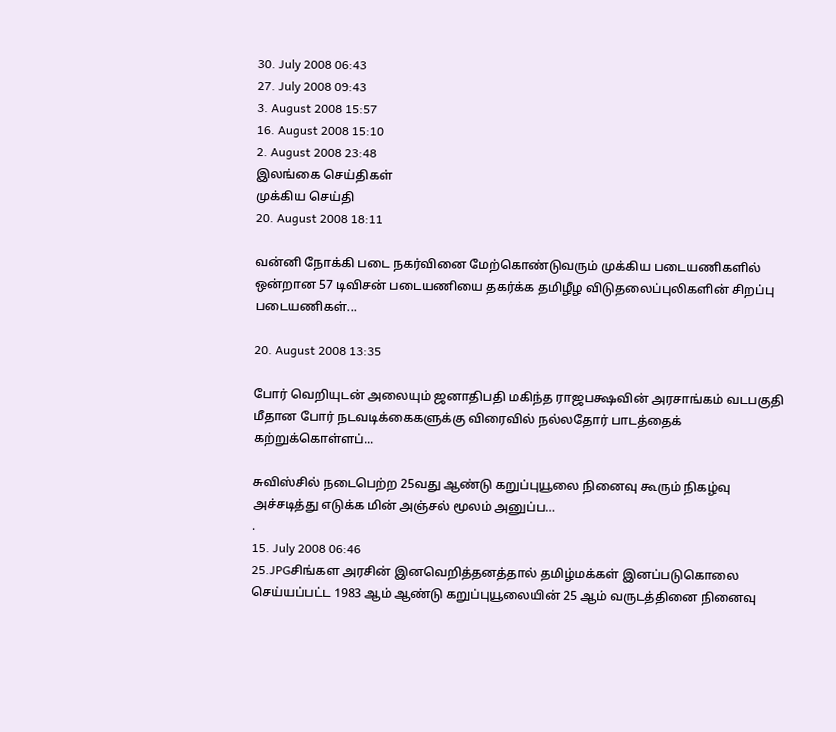30. July 2008 06:43
27. July 2008 09:43
3. August 2008 15:57
16. August 2008 15:10
2. August 2008 23:48
இலங்கை செய்திகள்
முக்கிய செய்தி
20. August 2008 18:11

வன்னி நோக்கி படை நகர்வினை மேற்கொண்டுவரும் முக்கிய படையணிகளில் ஒன்றான 57 டிவிசன் படையணியை தகர்க்க தமிழீழ விடுதலைப்புலிகளின் சிறப்பு படையணிகள்...

20. August 2008 13:35

போர் வெறியுடன் அலையும் ஜனாதிபதி மகிந்த ராஜபக்ஷவின் அரசாங்கம் வடபகுதி மீதான போர் நடவடிக்கைகளுக்கு விரைவில் நல்லதோர் பாடத்தைக் கற்றுக்கொள்ளப்...

சுவிஸ்சில் நடைபெற்ற 25வது ஆண்டு கறுப்புயூலை நினைவு கூரும் நிகழ்வு அச்சடித்து எடுக்க மின் அஞ்சல் மூலம் அனுப்ப…
.
15. July 2008 06:46
25.JPGசிங்கள அரசின் இனவெறித்தனத்தால் தமிழ்மக்கள் இனப்படுகொலை செய்யப்பட்ட 1983 ஆம் ஆண்டு கறுப்புயூலையின் 25 ஆம் வருடத்தினை நினைவு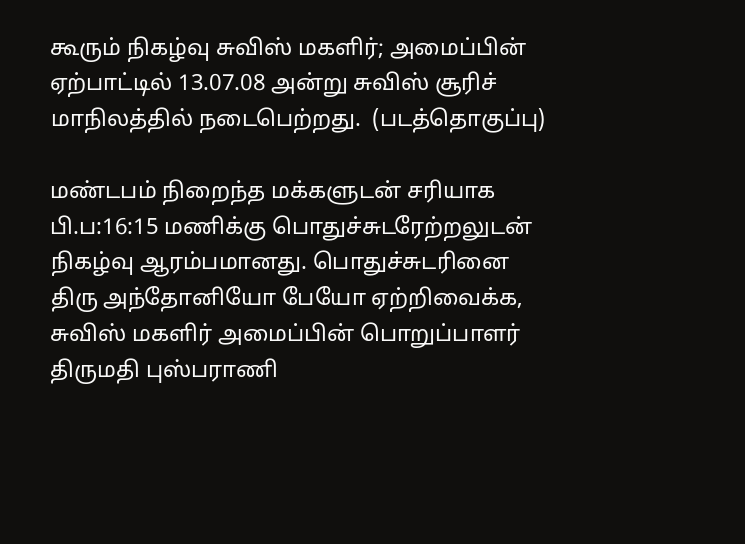கூரும் நிகழ்வு சுவிஸ் மகளிர்; அமைப்பின் ஏற்பாட்டில் 13.07.08 அன்று சுவிஸ் சூரிச் மாநிலத்தில் நடைபெற்றது.  (படத்தொகுப்பு)

மண்டபம் நிறைந்த மக்களுடன் சரியாக பி.ப:16:15 மணிக்கு பொதுச்சுடரேற்றலுடன் நிகழ்வு ஆரம்பமானது. பொதுச்சுடரினை திரு அந்தோனியோ பேயோ ஏற்றிவைக்க, சுவிஸ் மகளிர் அமைப்பின் பொறுப்பாளர் திருமதி புஸ்பராணி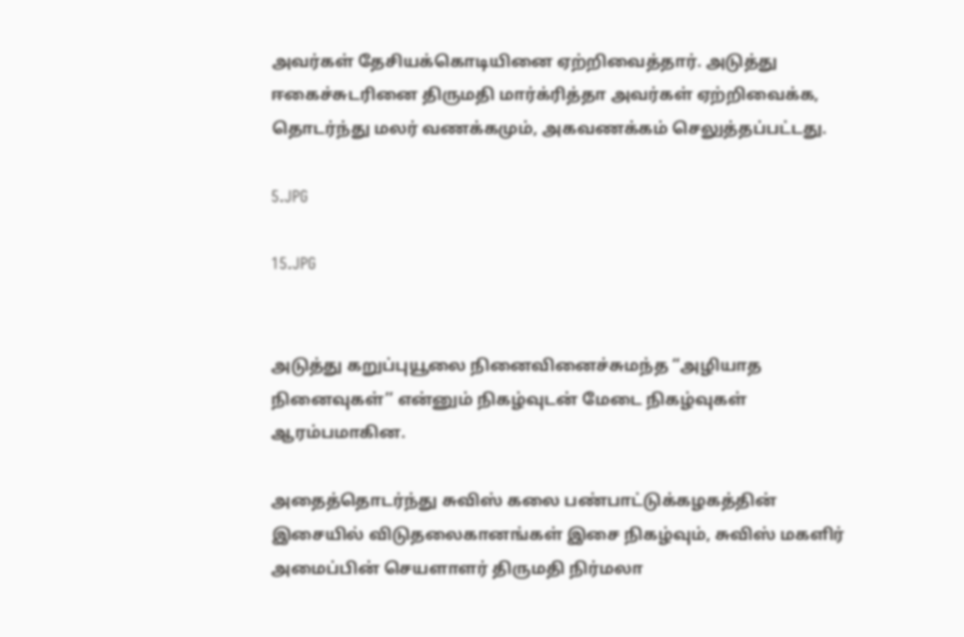அவர்கள் தேசியக்கொடியினை ஏற்றிவைத்தார். அடுத்து ஈகைச்சுடரினை திருமதி மார்க்ரித்தா அவர்கள் ஏற்றிவைக்க, தொடர்ந்து மலர் வணக்கமும், அகவணக்கம் செலுத்தப்பட்டது.

5.JPG

15.JPG


அடுத்து கறுப்புயூலை நினைவினைச்சுமந்த “அழியாத நினைவுகள்’’ என்னும் நிகழ்வுடன் மேடை நிகழ்வுகள் ஆரம்பமாகின.

அதைத்தொடர்ந்து சுவிஸ் கலை பண்பாட்டுக்கழகத்தின் இசையில் விடுதலைகானங்கள் இசை நிகழ்வும், சுவிஸ் மகளிர் அமைப்பின் செயளாளர் திருமதி நிர்மலா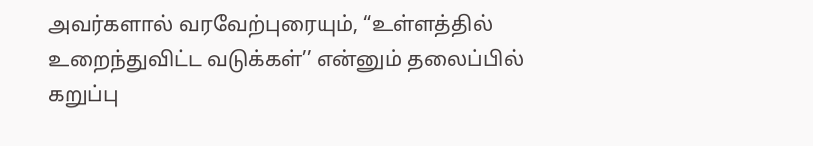அவர்களால் வரவேற்புரையும், “உள்ளத்தில் உறைந்துவிட்ட வடுக்கள்’’ என்னும் தலைப்பில் கறுப்பு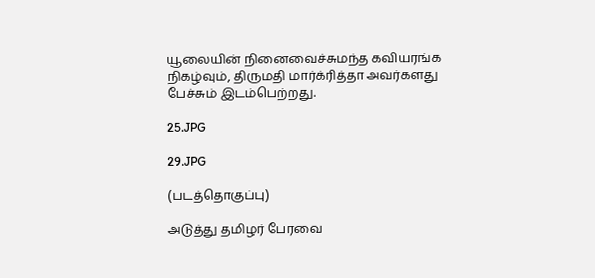யூலையின் நினைவைச்சுமந்த கவியரங்க நிகழ்வும், திருமதி மார்க்ரித்தா அவர்களது பேச்சும் இடம்பெற்றது.

25.JPG

29.JPG

(படத்தொகுப்பு)

அடுத்து தமிழர் பேரவை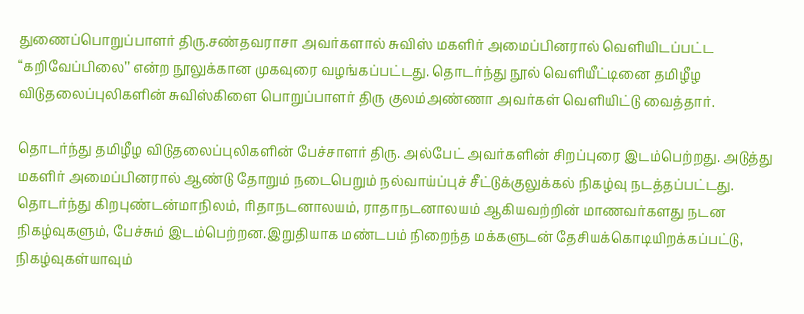துணைப்பொறுப்பாளர் திரு.சண்தவராசா அவர்களால் சுவிஸ் மகளிர் அமைப்பினரால் வெளியிடப்பட்ட “கறிவேப்பிலை’’ என்ற நூலுக்கான முகவுரை வழங்கப்பட்டது. தொடர்ந்து நூல் வெளியீட்டினை தமிழீழ விடுதலைப்புலிகளின் சுவிஸ்கிளை பொறுப்பாளர் திரு குலம்அண்ணா அவர்கள் வெளியிட்டு வைத்தார்.

தொடர்ந்து தமிழீழ விடுதலைப்புலிகளின் பேச்சாளர் திரு. அல்பேட் அவர்களின் சிறப்புரை இடம்பெற்றது. அடுத்து மகளிர் அமைப்பினரால் ஆண்டு தோறும் நடைபெறும் நல்வாய்ப்புச் சீட்டுக்குலுக்கல் நிகழ்வு நடத்தப்பட்டது. தொடர்ந்து கிறபுண்டன்மாநிலம், ரிதாநடனாலயம், ராதாநடனாலயம் ஆகியவற்றின் மாணவர்களது நடன நிகழ்வுகளும், பேச்சும் இடம்பெற்றன.இறுதியாக மண்டபம் நிறைந்த மக்களுடன் தேசியக்கொடியிறக்கப்பட்டு, நிகழ்வுகள்யாவும்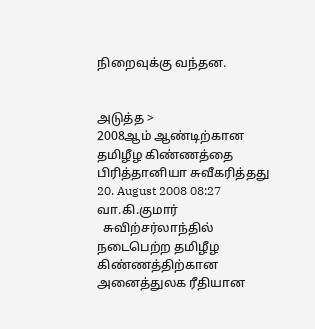நிறைவுக்கு வந்தன.


அடுத்த >
2008ஆம் ஆண்டிற்கான தமிழீழ கிண்ணத்தை பிரித்தானியா சுவீகரித்தது
20. August 2008 08:27
வா.கி.குமார்
  சுவிற்சர்லாந்தில் நடைபெற்ற தமிழீழ கிண்ணத்திற்கான அனைத்துலக ரீதியான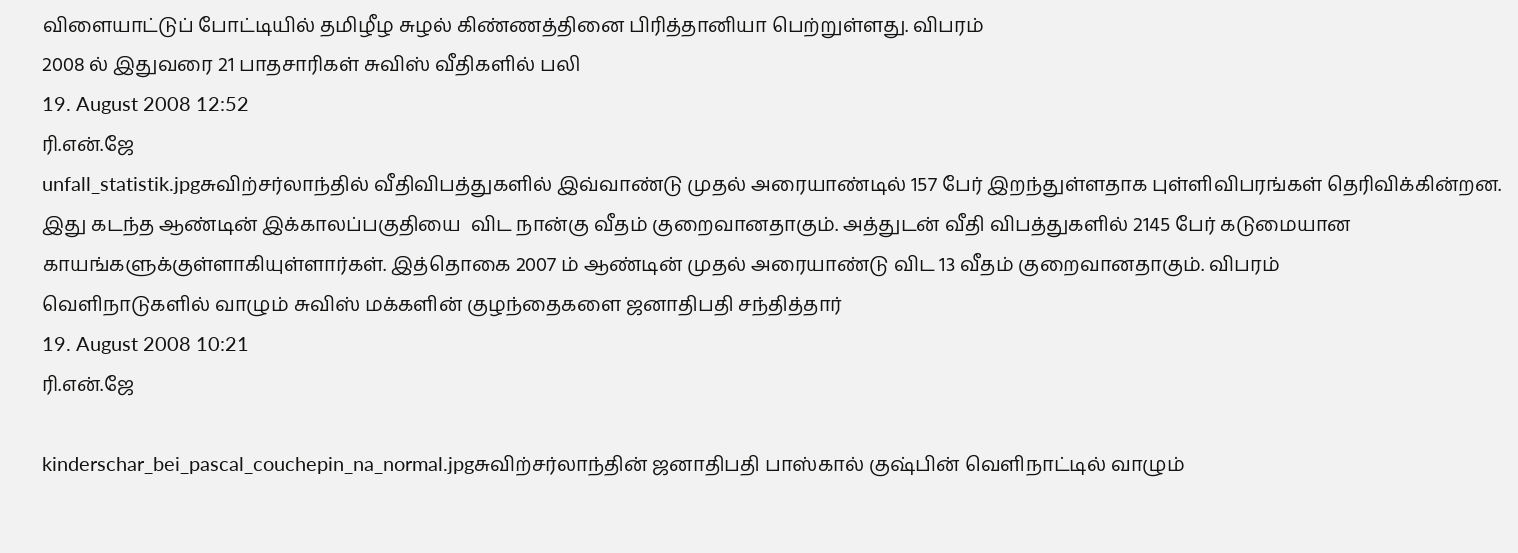விளையாட்டுப் போட்டியில் தமிழீழ சுழல் கிண்ணத்தினை பிரித்தானியா பெற்றுள்ளது. விபரம்
2008 ல் இதுவரை 21 பாதசாரிகள் சுவிஸ் வீதிகளில் பலி
19. August 2008 12:52
ரி.என்.ஜே
unfall_statistik.jpgசுவிற்சர்லாந்தில் வீதிவிபத்துகளில் இவ்வாண்டு முதல் அரையாண்டில் 157 பேர் இறந்துள்ளதாக புள்ளிவிபரங்கள் தெரிவிக்கின்றன. இது கடந்த ஆண்டின் இக்காலப்பகுதியை  விட நான்கு வீதம் குறைவானதாகும். அத்துடன் வீதி விபத்துகளில் 2145 பேர் கடுமையான காயங்களுக்குள்ளாகியுள்ளார்கள். இத்தொகை 2007 ம் ஆண்டின் முதல் அரையாண்டு விட 13 வீதம் குறைவானதாகும். விபரம்
வெளிநாடுகளில் வாழும் சுவிஸ் மக்களின் குழந்தைகளை ஜனாதிபதி சந்தித்தார்
19. August 2008 10:21
ரி.என்.ஜே

kinderschar_bei_pascal_couchepin_na_normal.jpgசுவிற்சர்லாந்தின் ஜனாதிபதி பாஸ்கால் குஷ்பின் வெளிநாட்டில் வாழும்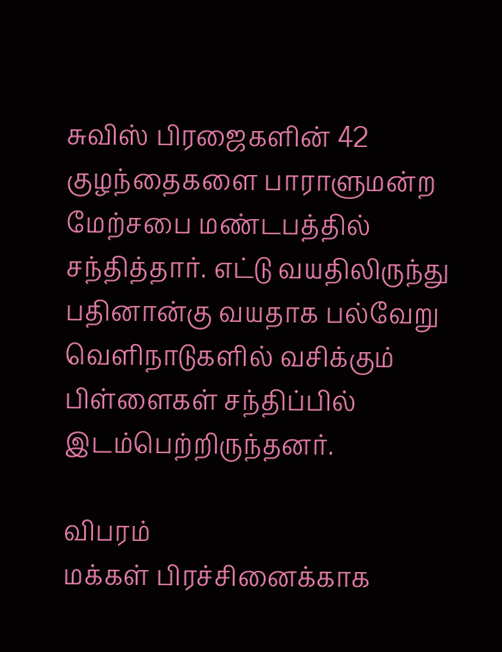சுவிஸ் பிரஜைகளின் 42 குழந்தைகளை பாராளுமன்ற மேற்சபை மண்டபத்தில் சந்தித்தார். எட்டு வயதிலிருந்து பதினான்கு வயதாக பல்வேறு வெளிநாடுகளில் வசிக்கும் பிள்ளைகள் சந்திப்பில் இடம்பெற்றிருந்தனர்.

விபரம்
மக்கள் பிரச்சினைக்காக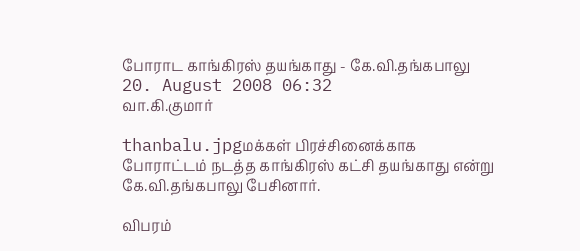போராட காங்கிரஸ் தயங்காது - கே.வி.தங்கபாலு
20. August 2008 06:32
வா.கி.குமார்

thanbalu.jpgமக்கள் பிரச்சினைக்காக போராட்டம் நடத்த காங்கிரஸ் கட்சி தயங்காது என்று கே.வி.தங்கபாலு பேசினார்.

விபரம்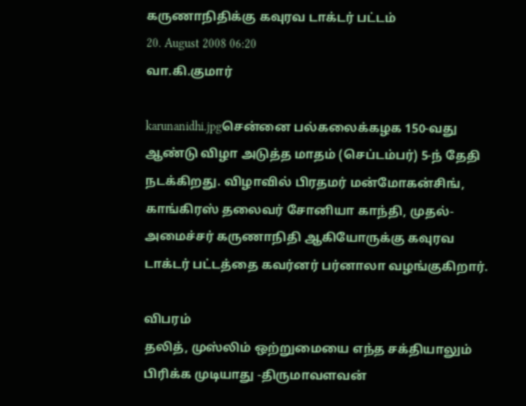கருணாநிதிக்கு கவுரவ டாக்டர் பட்டம்
20. August 2008 06:20
வா.கி.குமார்

karunanidhi.jpgசென்னை பல்கலைக்கழக 150-வது ஆண்டு விழா அடுத்த மாதம் (செப்டம்பர்) 5-ந் தேதி நடக்கிறது. விழாவில் பிரதமர் மன்மோகன்சிங், காங்கிரஸ் தலைவர் சோனியா காந்தி, முதல்-அமைச்சர் கருணாநிதி ஆகியோருக்கு கவுரவ டாக்டர் பட்டத்தை கவர்னர் பர்னாலா வழங்குகிறார்.

விபரம்
தலித், முஸ்லிம் ஒற்றுமையை எந்த சக்தியாலும் பிரிக்க முடியாது -திருமாவளவன்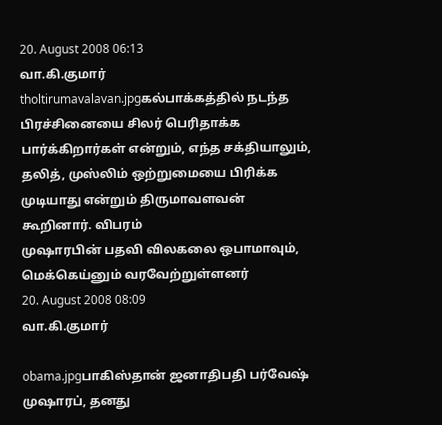20. August 2008 06:13
வா.கி.குமார்
tholtirumavalavan.jpgகல்பாக்கத்தில் நடந்த பிரச்சினையை சிலர் பெரிதாக்க பார்க்கிறார்கள் என்றும், எந்த சக்தியாலும், தலித், முஸ்லிம் ஒற்றுமையை பிரிக்க முடியாது என்றும் திருமாவளவன் கூறினார். விபரம்
முஷாரபின் பதவி விலகலை ஒபாமாவும், மெக்கெய்னும் வரவேற்றுள்ளனர்
20. August 2008 08:09
வா.கி.குமார்

obama.jpgபாகிஸ்தான் ஜனாதிபதி பர்வேஷ் முஷாரப், தனது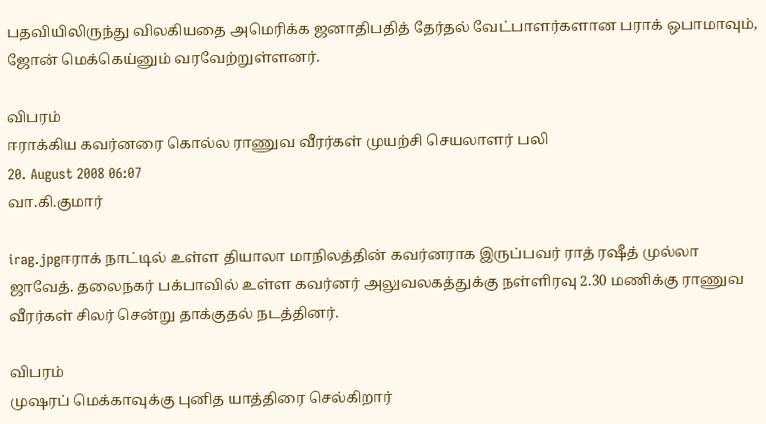பதவியிலிருந்து விலகியதை அமெரிக்க ஜனாதிபதித் தேர்தல் வேட்பாளர்களான பராக் ஒபாமாவும், ஜோன் மெக்கெய்னும் வரவேற்றுள்ளனர்.

விபரம்
ஈராக்கிய கவர்னரை கொல்ல ராணுவ வீரர்கள் முயற்சி செயலாளர் பலி
20. August 2008 06:07
வா.கி.குமார்

irag.jpgஈராக் நாட்டில் உள்ள தியாலா மாநிலத்தின் கவர்னராக இருப்பவர் ராத் ரஷீத் முல்லா ஜாவேத். தலைநகர் பக்பாவில் உள்ள கவர்னர் அலுவலகத்துக்கு நள்ளிரவு 2.30 மணிக்கு ராணுவ வீரர்கள் சிலர் சென்று தாக்குதல் நடத்தினர்.

விபரம்
முஷரப் மெக்காவுக்கு புனித யாத்திரை செல்கிறார்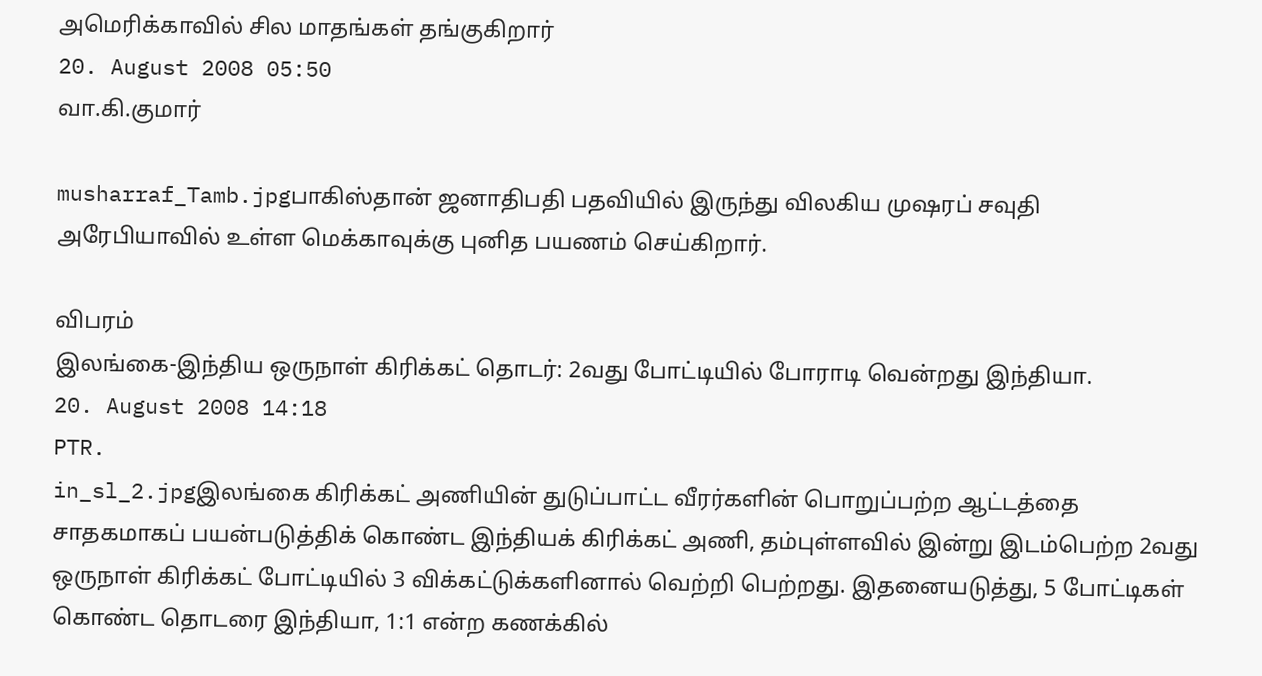அமெரிக்காவில் சில மாதங்கள் தங்குகிறார்
20. August 2008 05:50
வா.கி.குமார்

musharraf_Tamb.jpgபாகிஸ்தான் ஜனாதிபதி பதவியில் இருந்து விலகிய முஷரப் சவுதி அரேபியாவில் உள்ள மெக்காவுக்கு புனித பயணம் செய்கிறார்.

விபரம்
இலங்கை-இந்திய ஒருநாள் கிரிக்கட் தொடர்: 2வது போட்டியில் போராடி வென்றது இந்தியா.
20. August 2008 14:18
PTR.
in_sl_2.jpgஇலங்கை கிரிக்கட் அணியின் துடுப்பாட்ட வீரர்களின் பொறுப்பற்ற ஆட்டத்தை சாதகமாகப் பயன்படுத்திக் கொண்ட இந்தியக் கிரிக்கட் அணி, தம்புள்ளவில் இன்று இடம்பெற்ற 2வது ஒருநாள் கிரிக்கட் போட்டியில் 3 விக்கட்டுக்களினால் வெற்றி பெற்றது. இதனையடுத்து, 5 போட்டிகள் கொண்ட தொடரை இந்தியா, 1:1 என்ற கணக்கில்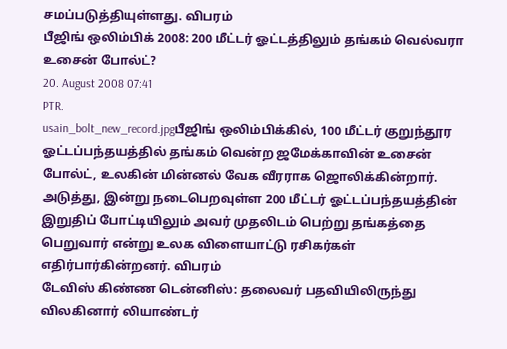சமப்படுத்தியுள்ளது. விபரம்
பீஜிங் ஒலிம்பிக் 2008: 200 மீட்டர் ஓட்டத்திலும் தங்கம் வெல்வரா உசைன் போல்ட்?
20. August 2008 07:41
PTR.
usain_bolt_new_record.jpgபீஜிங் ஒலிம்பிக்கில், 100 மீட்டர் குறுந்தூர ஓட்டப்பந்தயத்தில் தங்கம் வென்ற ஜமேக்காவின் உசைன் போல்ட், உலகின் மின்னல் வேக வீரராக ஜொலிக்கின்றார். அடுத்து, இன்று நடைபெறவுள்ள 200 மீட்டர் ஓட்டப்பந்தயத்தின் இறுதிப் போட்டியிலும் அவர் முதலிடம் பெற்று தங்கத்தை பெறுவார் என்று உலக விளையாட்டு ரசிகர்கள் எதிர்பார்கின்றனர். விபரம்
டேவிஸ் கிண்ண டென்னிஸ்: தலைவர் பதவியிலிருந்து விலகினார் லியாண்டர்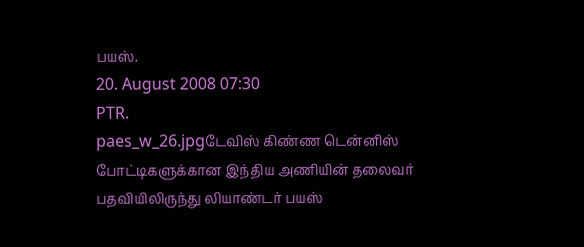பயஸ்.
20. August 2008 07:30
PTR.
paes_w_26.jpgடேவிஸ் கிண்ண டென்னிஸ் போட்டிகளுக்கான இந்திய அணியின் தலைவர் பதவியிலிருந்து லியாண்டர் பயஸ்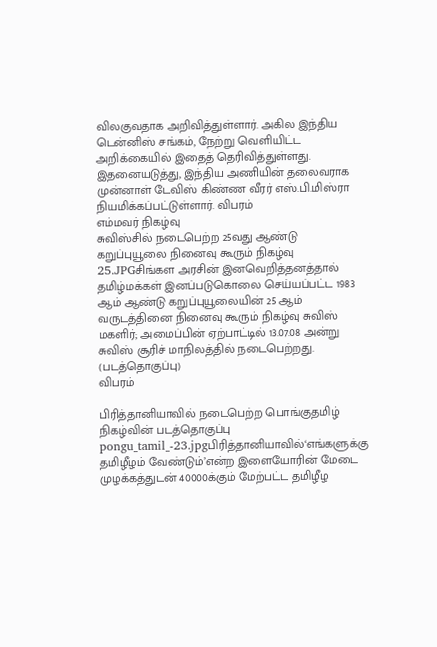விலகுவதாக அறிவித்துள்ளார். அகில இந்திய டென்னிஸ் சங்கம், நேற்று வெளியிட்ட அறிக்கையில் இதைத் தெரிவித்துள்ளது. இதனையடுத்து, இந்திய அணியின் தலைவராக முன்னாள் டேவிஸ் கிண்ண வீரர் எஸ்.பி.மிஸ்ரா நியமிக்கப்பட்டுள்ளார். விபரம்
எம்மவர் நிகழ்வு
சுவிஸ்சில் நடைபெற்ற 25வது ஆண்டு கறுப்புயூலை நினைவு கூரும் நிகழ்வு
25.JPGசிங்கள அரசின் இனவெறித்தனத்தால் தமிழ்மக்கள் இனப்படுகொலை செய்யப்பட்ட 1983 ஆம் ஆண்டு கறுப்புயூலையின் 25 ஆம் வருடத்தினை நினைவு கூரும் நிகழ்வு சுவிஸ் மகளிர்; அமைப்பின் ஏற்பாட்டில் 13.07.08 அன்று சுவிஸ் சூரிச் மாநிலத்தில் நடைபெற்றது.  (படத்தொகுப்பு)
விபரம்

பிரித்தானியாவில் நடைபெற்ற பொங்குதமிழ் நிகழ்வின் படத்தொகுப்பு
pongu_tamil_-23.jpgபிரித்தானியாவில்‘எங்களுக்கு தமிழீழம் வேண்டும்’என்ற இளையோரின் மேடை முழக்கத்துடன் 40000க்கும் மேற்பட்ட தமிழீழ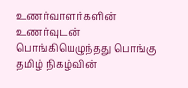உணர்வாளர்களின் உணர்வுடன் பொங்கியெழுந்தது பொங்கு தமிழ் நிகழ்வின்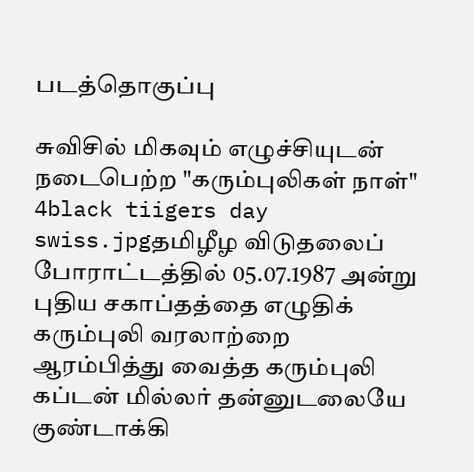படத்தொகுப்பு

சுவிசில் மிகவும் எழுச்சியுடன் நடைபெற்ற "கரும்புலிகள் நாள்"
4black tiigers day swiss.jpgதமிழீழ விடுதலைப் போராட்டத்தில் 05.07.1987 அன்று புதிய சகாப்தத்தை எழுதிக் கரும்புலி வரலாற்றை ஆரம்பித்து வைத்த கரும்புலி கப்டன் மில்லர் தன்னுடலையே குண்டாக்கி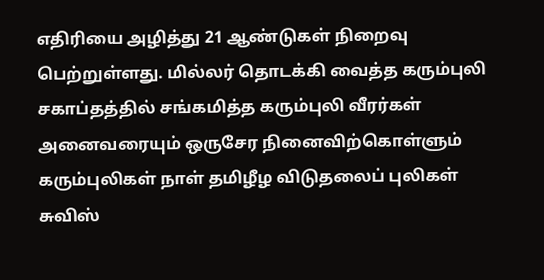எதிரியை அழித்து 21 ஆண்டுகள் நிறைவு பெற்றுள்ளது. மில்லர் தொடக்கி வைத்த கரும்புலி சகாப்தத்தில் சங்கமித்த கரும்புலி வீரர்கள் அனைவரையும் ஒருசேர நினைவிற்கொள்ளும் கரும்புலிகள் நாள் தமிழீழ விடுதலைப் புலிகள் சுவிஸ்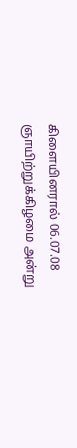கிளையினரால் 06.07.08 ஞாயிற்றுக்கிழமை அன்று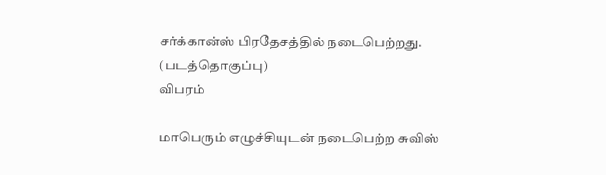சர்க்கான்ஸ் பிரதேசத்தில் நடைபெற்றது. (படத்தொகுப்பு)
விபரம்

மாபெரும் எழுச்சியுடன் நடைபெற்ற சுவிஸ்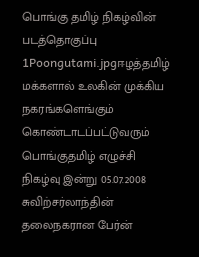பொங்கு தமிழ் நிகழ்வின் படத்தொகுப்பு
1Poongutami.jpgஈழத்தமிழ் மக்களால் உலகின் முக்கிய நகரங்களெங்கும் கொண்டாடப்பட்டுவரும் பொங்குதமிழ் எழுச்சி நிகழ்வு இன்று 05.07.2008  சுவிற்சர்லாந்தின் தலைநகரான பேர்ன்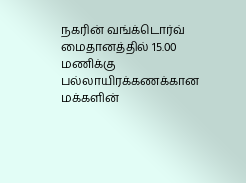நகரின் வங்க்டொர்வ் மைதானத்தில் 15.00 மணிக்கு பல்லாயிரக்கணக்கான மக்களின்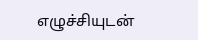எழுச்சியுடன்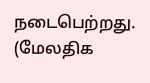நடைபெற்றது. (மேலதிக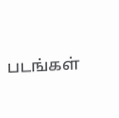படங்கள்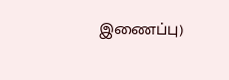இணைப்பு)